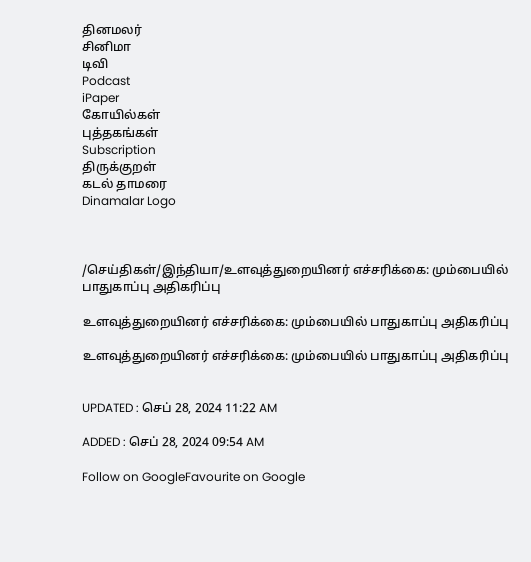தினமலர்
சினிமா
டிவி
Podcast
iPaper
கோயில்கள்
புத்தகங்கள்
Subscription
திருக்குறள்
கடல் தாமரை
Dinamalar Logo



/செய்திகள்/இந்தியா/உளவுத்துறையினர் எச்சரிக்கை: மும்பையில் பாதுகாப்பு அதிகரிப்பு

உளவுத்துறையினர் எச்சரிக்கை: மும்பையில் பாதுகாப்பு அதிகரிப்பு

உளவுத்துறையினர் எச்சரிக்கை: மும்பையில் பாதுகாப்பு அதிகரிப்பு


UPDATED : செப் 28, 2024 11:22 AM

ADDED : செப் 28, 2024 09:54 AM

Follow on GoogleFavourite on Google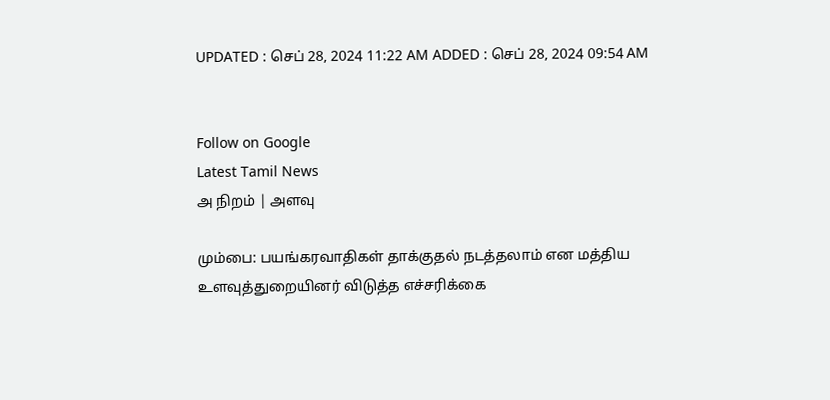UPDATED : செப் 28, 2024 11:22 AM ADDED : செப் 28, 2024 09:54 AM


Follow on Google
Latest Tamil News
அ நிறம் | அளவு

மும்பை: பயங்கரவாதிகள் தாக்குதல் நடத்தலாம் என மத்திய உளவுத்துறையினர் விடுத்த எச்சரிக்கை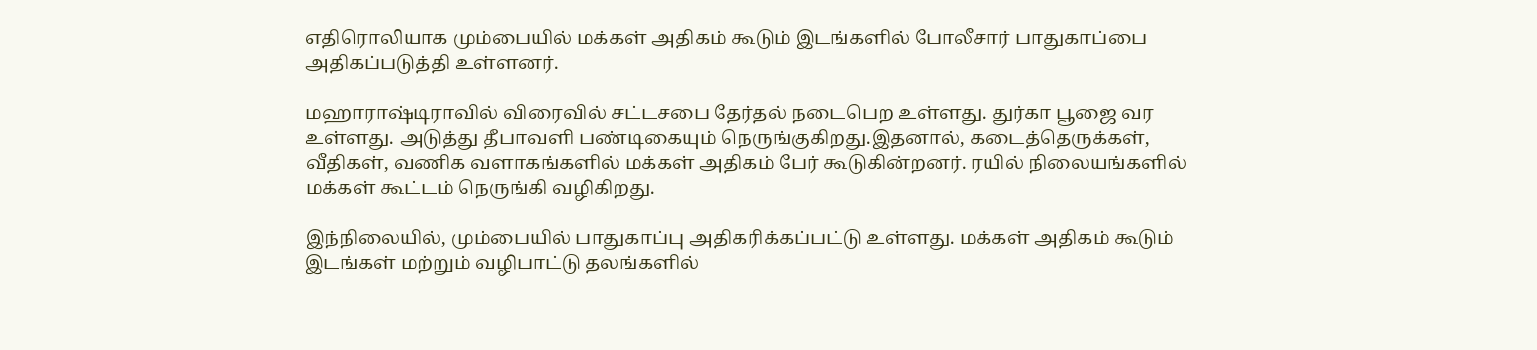எதிரொலியாக மும்பையில் மக்கள் அதிகம் கூடும் இடங்களில் போலீசார் பாதுகாப்பை அதிகப்படுத்தி உள்ளனர்.

மஹாராஷ்டிராவில் விரைவில் சட்டசபை தேர்தல் நடைபெற உள்ளது. துர்கா பூஜை வர உள்ளது. அடுத்து தீபாவளி பண்டிகையும் நெருங்குகிறது.இதனால், கடைத்தெருக்கள், வீதிகள், வணிக வளாகங்களில் மக்கள் அதிகம் பேர் கூடுகின்றனர். ரயில் நிலையங்களில் மக்கள் கூட்டம் நெருங்கி வழிகிறது.

இந்நிலையில், மும்பையில் பாதுகாப்பு அதிகரிக்கப்பட்டு உள்ளது. மக்கள் அதிகம் கூடும் இடங்கள் மற்றும் வழிபாட்டு தலங்களில்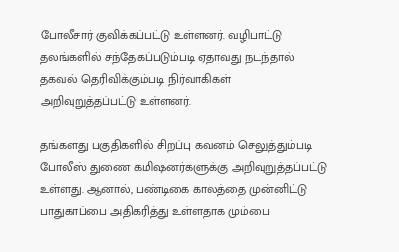போலீசார் குவிக்கப்பட்டு உள்ளனர். வழிபாட்டு தலங்களில் சந்தேகப்படும்படி ஏதாவது நடந்தால் தகவல் தெரிவிக்கும்படி நிர்வாகிகள் அறிவுறுத்தப்பட்டு உள்ளனர்.

தங்களது பகுதிகளில் சிறப்பு கவனம் செலுத்தும்படி போலீஸ் துணை கமிஷனர்களுக்கு அறிவுறுத்தப்பட்டு உள்ளது. ஆனால், பண்டிகை காலத்தை முன்னிட்டு பாதுகாப்பை அதிகரித்து உள்ளதாக மும்பை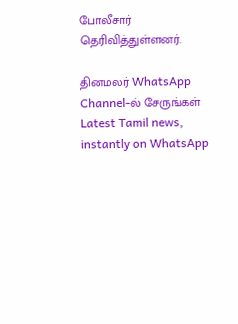போலீசார் தெரிவித்துள்ளனர்.

தினமலர் WhatsApp Channel-ல் சேருங்கள்
Latest Tamil news, instantly on WhatsApp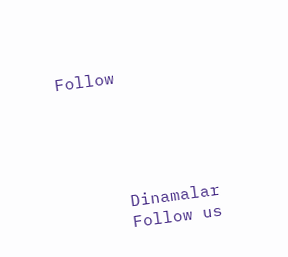Follow





      Dinamalar
      Follow us